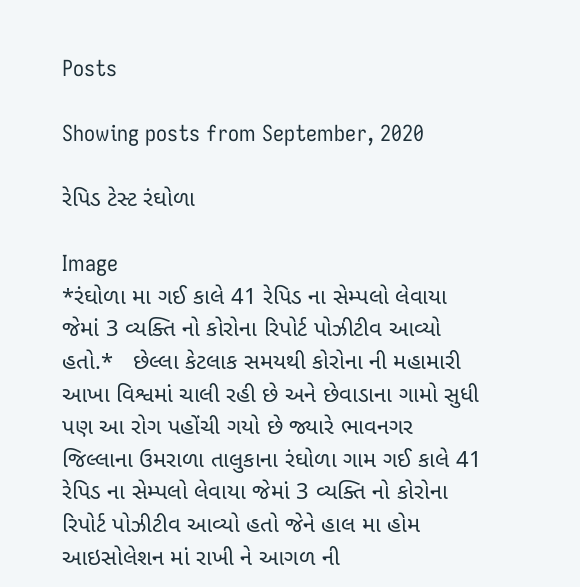Posts

Showing posts from September, 2020

રેપિડ ટેસ્ટ રંઘોળા

Image
*રંઘોળા મા ગઈ કાલે 41 રેપિડ ના સેમ્પલો લેવાયા જેમાં 3 વ્યક્તિ નો કોરોના રિપોર્ટ પોઝીટીવ આવ્યો હતો.*   છેલ્લા કેટલાક સમયથી કોરોના ની મહામારી આખા વિશ્વમાં ચાલી રહી છે અને છેવાડાના ગામો સુધી પણ આ રોગ પહોંચી ગયો છે જ્યારે ભાવનગર જિલ્લાના ઉમરાળા તાલુકાના રંઘોળા ગામ ગઈ કાલે 41 રેપિડ ના સેમ્પલો લેવાયા જેમાં 3 વ્યક્તિ નો કોરોના રિપોર્ટ પોઝીટીવ આવ્યો હતો જેને હાલ મા હોમ આઇસોલેશન માં રાખી ને આગળ ની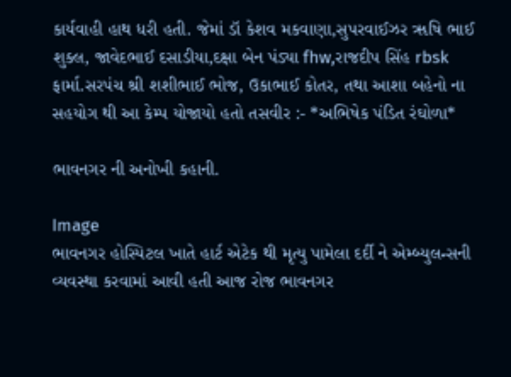કાર્યવાહી હાથ ધરી હતી. જેમાં ડૉ કેશવ મકવાણા,સુપરવાઈઝર ૠષિ ભાઈ શુક્લ, જાવેદભાઈ દસાડીયા,દક્ષા બેન પંડ્યા fhw,રાજદીપ સિંહ rbsk ફાર્મા.સરપંચ શ્રી શશીભાઈ ભોજ, ઉકાભાઈ કોતર, તથા આશા બહેનો ના સહયોગ થી આ કેમ્પ યોજાયો હતો તસવીર :- *અભિષેક પંડિત રંઘોળા*

ભાવનગર ની અનોખી કહાની.

Image
ભાવનગર હોસ્પિટલ ખાતે હાર્ટ એટેક થી મૃત્યુ પામેલા દર્દી ને એમ્બ્યુલન્સની વ્યવસ્થા કરવામાં આવી હતી આજ રોજ ભાવનગર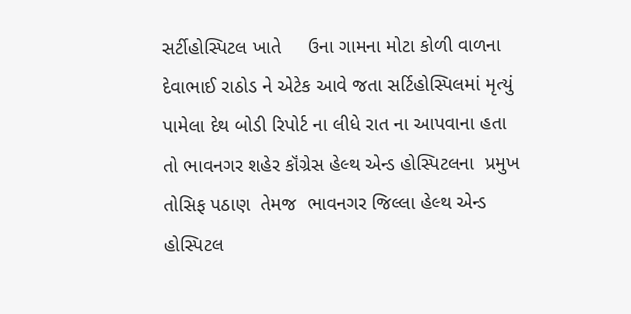સર્ટીહોસ્પિટલ ખાતે     ઉના ગામના મોટા કોળી વાળના દેવાભાઈ રાઠોડ ને એટેક આવે જતા સર્ટિહોસ્પિલમાં મૃત્યું પામેલા દેથ બોડી રિપોર્ટ ના લીધે રાત ના આપવાના હતા તો ભાવનગર શહેર કૉંગ્રેસ હેલ્થ એન્ડ હોસ્પિટલના  પ્રમુખ તોસિફ પઠાણ  તેમજ  ભાવનગર જિલ્લા હેલ્થ એન્ડ હોસ્પિટલ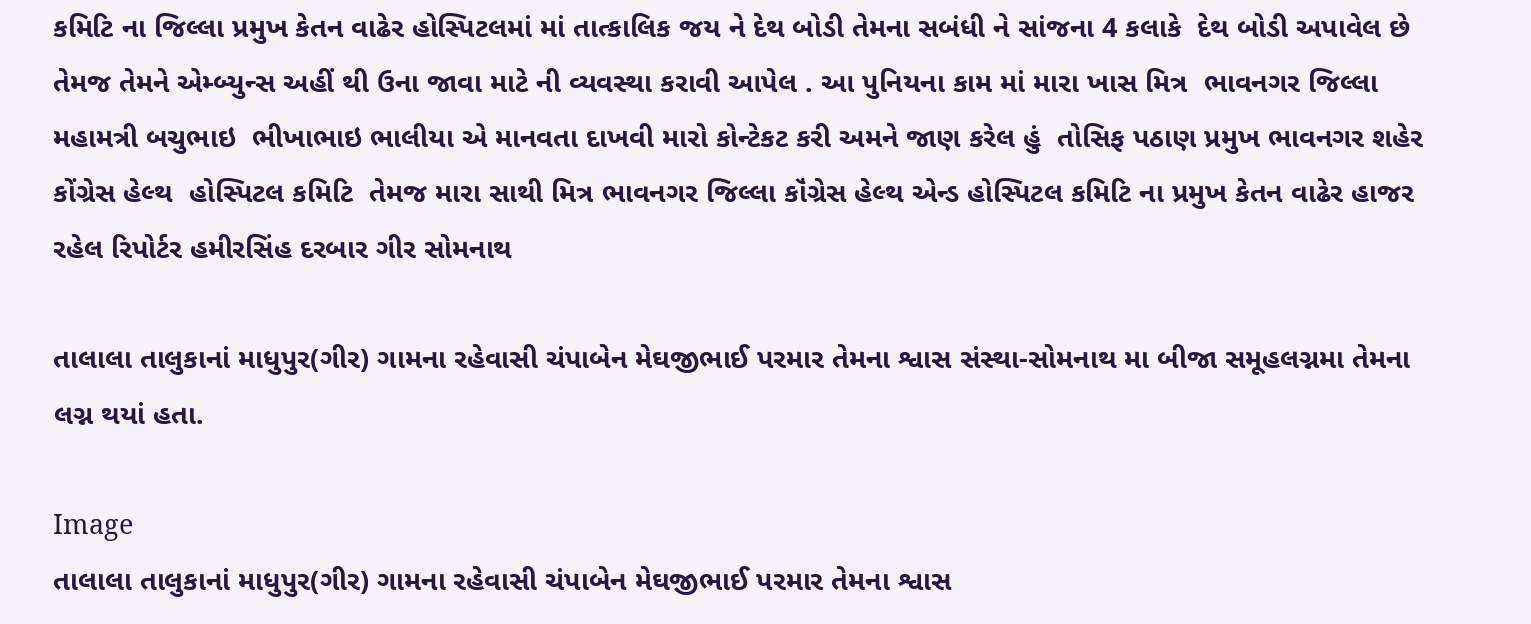કમિટિ ના જિલ્લા પ્રમુખ કેતન વાઢેર હોસ્પિટલમાં માં તાત્કાલિક જય ને દેથ બોડી તેમના સબંધી ને સાંજના 4 કલાકે  દેથ બોડી અપાવેલ છે તેમજ તેમને એમ્બ્યુન્સ અહીં થી ઉના જાવા માટે ની વ્યવસ્થા કરાવી આપેલ . આ પુનિયના કામ માં મારા ખાસ મિત્ર  ભાવનગર જિલ્લા મહામત્રી બચુભાઇ  ભીખાભાઇ ભાલીયા એ માનવતા દાખવી મારો કોન્ટેકટ કરી અમને જાણ કરેલ હું  તોસિફ પઠાણ પ્રમુખ ભાવનગર શહેર કોંગ્રેસ હેલ્થ  હોસ્પિટલ કમિટિ  તેમજ મારા સાથી મિત્ર ભાવનગર જિલ્લા કૉંગ્રેસ હેલ્થ એન્ડ હોસ્પિટલ કમિટિ ના પ્રમુખ કેતન વાઢેર હાજર રહેલ રિપોર્ટર હમીરસિંહ દરબાર ગીર સોમનાથ

તાલાલા તાલુકાનાં માધુપુર(ગીર) ગામના રહેવાસી ચંપાબેન મેઘજીભાઈ પરમાર તેમના શ્વાસ સંસ્થા-સોમનાથ મા બીજા સમૂહલગ્નમા તેમના લગ્ન થયાં હતા.

Image
તાલાલા તાલુકાનાં માધુપુર(ગીર) ગામના રહેવાસી ચંપાબેન મેઘજીભાઈ પરમાર તેમના શ્વાસ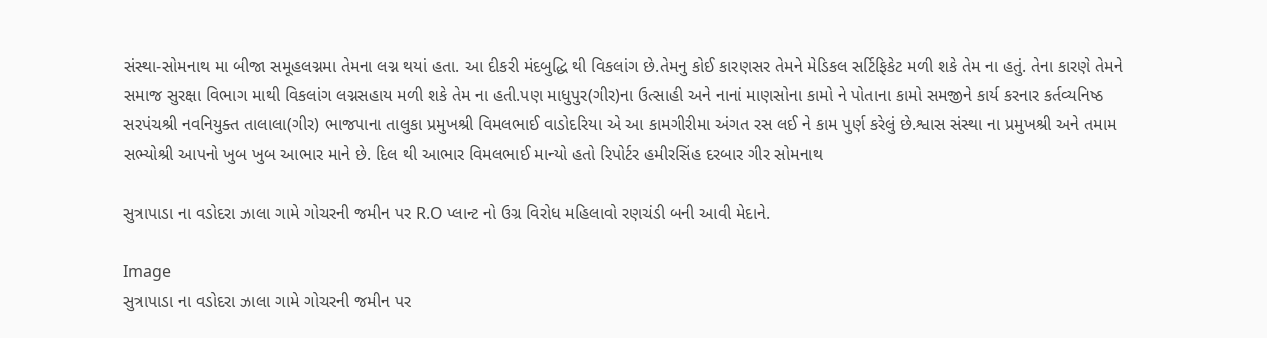સંસ્થા-સોમનાથ મા બીજા સમૂહલગ્નમા તેમના લગ્ન થયાં હતા. આ દીકરી મંદબુદ્ધિ થી વિકલાંગ છે.તેમનુ કોઈ કારણસર તેમને મેડિકલ સર્ટિફિકેટ મળી શકે તેમ ના હતું. તેના કારણે તેમને સમાજ સુરક્ષા વિભાગ માથી વિકલાંગ લગ્નસહાય મળી શકે તેમ ના હતી.પણ માધુપુર(ગીર)ના ઉત્સાહી અને નાનાં માણસોના કામો ને પોતાના કામો સમજીને કાર્ય કરનાર કર્તવ્યનિષ્ઠ સરપંચશ્રી નવનિયુક્ત તાલાલા(ગીર) ભાજપાના તાલુકા પ્રમુખશ્રી વિમલભાઈ વાડોદરિયા એ આ કામગીરીમા અંગત રસ લઈ ને કામ પુર્ણ કરેલું છે.શ્વાસ સંસ્થા ના પ્રમુખશ્રી અને તમામ સભ્યોશ્રી આપનો ખુબ ખુબ આભાર માને છે. દિલ થી આભાર વિમલભાઈ માન્યો હતો રિપોર્ટર હમીરસિંહ દરબાર ગીર સોમનાથ

સુત્રાપાડા ના વડોદરા ઝાલા ગામે ગોચરની જમીન પર R.O પ્લાન્ટ નો ઉગ્ર વિરોધ મહિલાવો રણચંડી બની આવી મેદાને.

Image
સુત્રાપાડા ના વડોદરા ઝાલા ગામે ગોચરની જમીન પર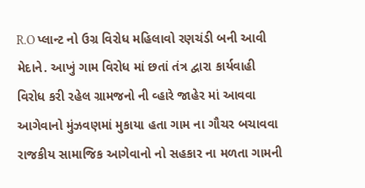R.O પ્લાન્ટ નો ઉગ્ર વિરોધ મહિલાવો રણચંડી બની આવી મેદાને. આખું ગામ વિરોધ માં છતાં તંત્ર દ્વારા કાર્યવાહી વિરોધ કરી રહેલ ગ્રામજનો ની વ્હારે જાહેર માં આવવા આગેવાનો મુંઝવણમાં મુકાયા હતા ગામ ના ગૌચર બચાવવા રાજકીય સામાજિક આગેવાનો નો સહકાર ના મળતા ગામની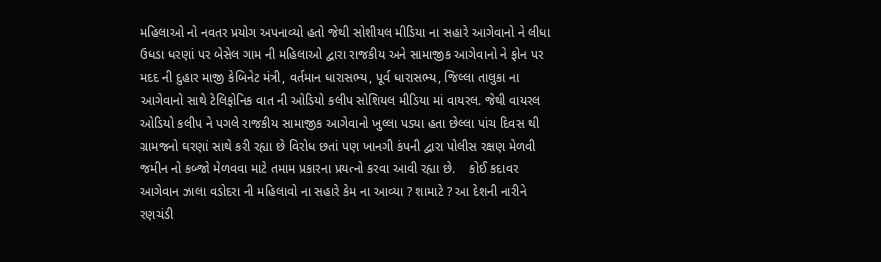મહિલાઓ નો નવતર પ્રયોગ અપનાવ્યો હતો જેથી સોશીયલ મીડિયા ના સહારે આગેવાનો ને લીધા ઉધડા ધરણાં પર બેસેલ ગામ ની મહિલાઓ દ્વારા રાજકીય અને સામાજીક આગેવાનો ને ફોન પર મદદ ની દુહાર માજી કેબિનેટ મંત્રી, વર્તમાન ધારાસભ્ય, પૂર્વ ધારાસભ્ય, જિલ્લા તાલુકા ના આગેવાનો સાથે ટેલિફોનિક વાત ની ઓડિયો કલીપ સોશિયલ મીડિયા માં વાયરલ. જેથી વાયરલ ઓડિયો કલીપ ને પગલે રાજકીય સામાજીક આગેવાનો ખુલ્લા પડ્યા હતા છેલ્લા પાંચ દિવસ થી ગ્રામજનો ઘરણાં સાથે કરી રહ્યા છે વિરોધ છતાં પણ ખાનગી કંપની દ્વારા પોલીસ રક્ષણ મેળવી જમીન નો કબ્જો મેળવવા માટે તમામ પ્રકારના પ્રયત્નો કરવા આવી રહ્યા છે.    કોઈ કદાવર આગેવાન ઝાલા વડોદરા ની મહિલાવો ના સહારે કેમ ના આવ્યા ? શામાટે ? આ દેશની નારીને રણચંડી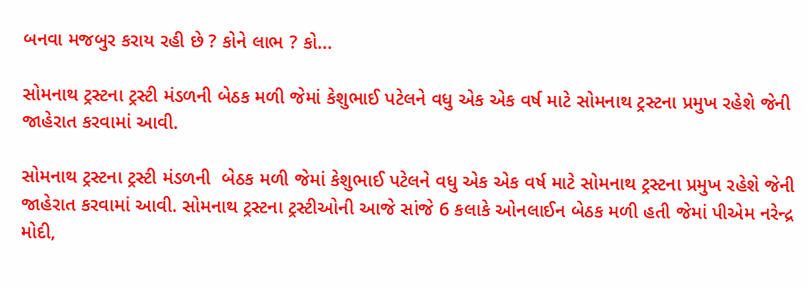બનવા મજબુર કરાય રહી છે ? કોને લાભ ? કો...

સોમનાથ ટ્રસ્ટના ટ્રસ્ટી મંડળની બેઠક મળી જેમાં કેશુભાઈ પટેલને વધુ એક એક વર્ષ માટે સોમનાથ ટ્રસ્ટના પ્રમુખ રહેશે જેની જાહેરાત કરવામાં આવી.

સોમનાથ ટ્રસ્ટના ટ્રસ્ટી મંડળની  બેઠક મળી જેમાં કેશુભાઈ પટેલને વધુ એક એક વર્ષ માટે સોમનાથ ટ્રસ્ટના પ્રમુખ રહેશે જેની જાહેરાત કરવામાં આવી. સોમનાથ ટ્રસ્ટના ટ્રસ્ટીઓની આજે સાંજે 6 કલાકે ઓનલાઈન બેઠક મળી હતી જેમાં પીએમ નરેન્દ્ર મોદી,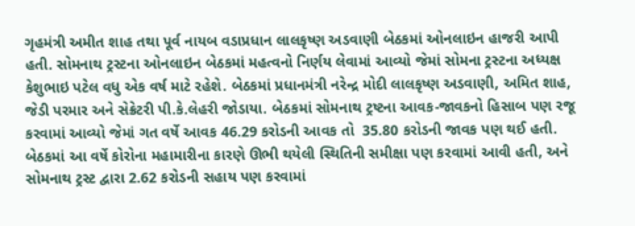ગૃહમંત્રી અમીત શાહ તથા પૂર્વ નાયબ વડાપ્રધાન લાલકૃષ્ણ અડવાણી બેઠકમાં ઓનલાઇન હાજરી આપી હતી. સોમનાથ ટ્રસ્ટના ઓનલાઇન બેઠકમાં મહત્વનો નિર્ણય લેવામાં આવ્યો જેમાં સોમના ટ્રસ્ટના અધ્યક્ષ કેશુભાઇ પટેલ વધુ એક વર્ષ માટે રહેશે. બેઠકમાં પ્રધાનમંત્રી નરેન્દ્ર મોદી લાલકૃષ્ણ અડવાણી, અમિત શાહ, જેડી પરમાર અને સેક્રેટરી પી.કે.લેહરી જોડાયા. બેઠકમાં સોમનાથ ટ્રષ્ટના આવક-જાવકનો હિસાબ પણ રજૂ કરવામાં આવ્યો જેમાં ગત વર્ષે આવક 46.29 કરોડની આવક તો  35.80 કરોડની જાવક પણ થઈ હતી. બેઠકમાં આ વર્ષે કોરોના મહામારીના કારણે ઊભી થયેલી સ્થિતિની સમીક્ષા પણ કરવામાં આવી હતી, અને સોમનાથ ટ્રસ્ટ દ્વારા 2.62 કરોડની સહાય પણ કરવામાં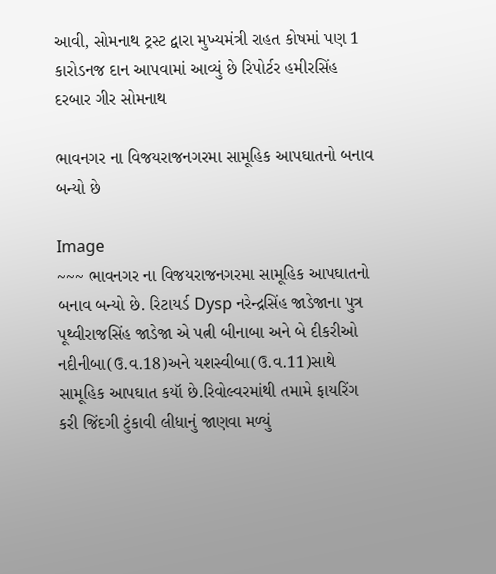આવી, સોમનાથ ટ્રસ્ટ દ્વારા મુખ્યમંત્રી રાહત કોષમાં પણ 1 કારોડનજ દાન આપવામાં આવ્યું છે રિપોર્ટર હમીરસિંહ દરબાર ગીર સોમનાથ

ભાવનગર ના વિજયરાજનગરમા સામૂહિક આપઘાતનો બનાવ બન્યો છે

Image
~~~ ભાવનગર ના વિજયરાજનગરમા સામૂહિક આપઘાતનો બનાવ બન્યો છે. રિટાયર્ડ Dysp નરેન્દ્રસિંહ જાડેજાના પુત્ર પૂથ્વીરાજસિંહ જાડેજા એ પત્ની બીનાબા અને બે દીકરીઓ નદીનીબા(ઉ.વ.18)અને યશસ્વીબા(ઉ.વ.11)સાથે સામૂહિક આપઘાત કયૉ છે.રિવોલ્વરમાંથી તમામે ફાયરિંગ કરી જિંદગી ટુંકાવી લીધાનું જાણવા મળ્યું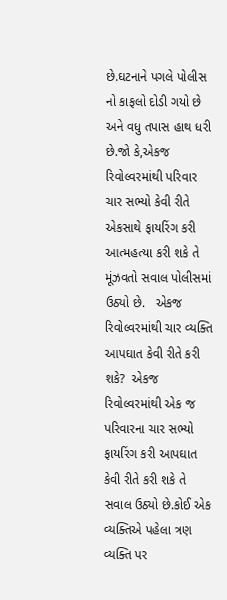છે.ઘટનાને પગલે પોલીસ નો કાફલો દોડી ગયો છે અને વધુ તપાસ હાથ ધરી છે.જો કે,એકજ રિવોલ્વરમાંથી પરિવાર ચાર સભ્યો કેવી રીતે એકસાથે ફાયરિંગ કરી આત્મહત્યા કરી શકે તે મૂંઝવતો સવાલ પોલીસમાં ઉઠ્યો છે.   એકજ રિવોલ્વરમાંથી ચાર વ્યક્તિ આપઘાત કેવી રીતે કરી શકે?  એકજ રિવોલ્વરમાંથી એક જ પરિવારના ચાર સભ્યો ફાયરિંગ કરી આપઘાત કેવી રીતે કરી શકે તે સવાલ ઉઠ્યો છે.કોઈ એક વ્યક્તિએ પહેલા ત્રણ વ્યક્તિ પર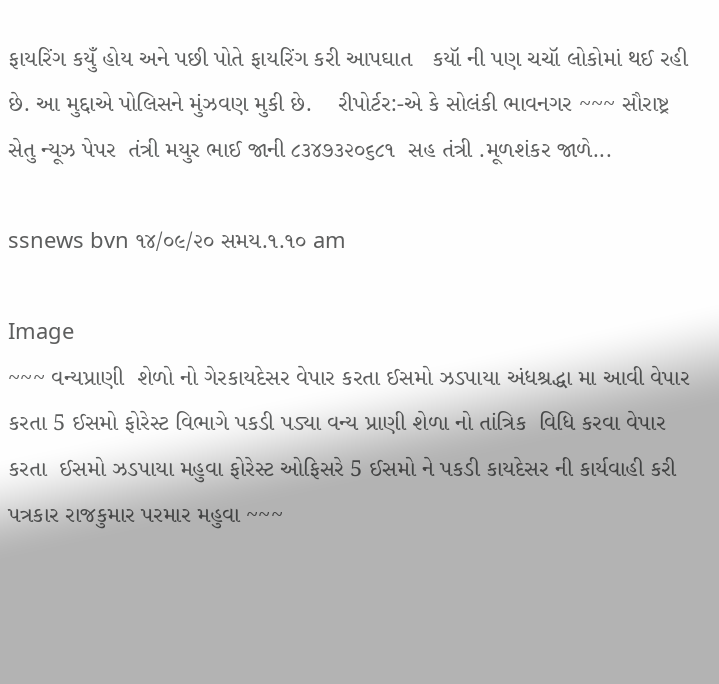ફાયરિંગ કયુઁ હોય અને પછી પોતે ફાયરિંગ કરી આપઘાત   કયૉ ની પણ ચચૉ લોકોમાં થઈ રહી છે. આ મુદ્દાએ પોલિસને મુંઝવણ મુકી છે.    રીપોર્ટર:-એ કે સોલંકી ભાવનગર ~~~ સૌરાષ્ટ્ર સેતુ ન્યૂઝ પેપર  તંત્રી મયુર ભાઈ જાની ૮૩૪૭૩૨૦૬૮૧  સહ તંત્રી .મૂળશંકર જાળે...

ssnews bvn ૧૪/૦૯/૨૦ સમય.૧.૧૦ am

Image
~~~ વન્યપ્રાણી  શેળો નો ગેરકાયદેસર વેપાર કરતા ઈસમો ઝડપાયા અંધશ્રદ્ધા મા આવી વેપાર કરતા 5 ઈસમો ફોરેસ્ટ વિભાગે પકડી પડ્યા વન્ય પ્રાણી શેળા નો તાંત્રિક  વિધિ કરવા વેપાર કરતા  ઈસમો ઝડપાયા મહુવા ફોરેસ્ટ ઓફિસરે 5 ઈસમો ને પકડી કાયદેસર ની કાર્યવાહી કરી પત્રકાર રાજકુમાર પરમાર મહુવા ~~~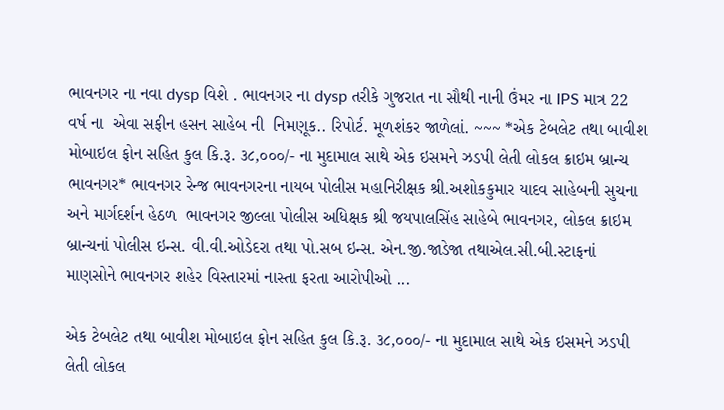ભાવનગર ના નવા dysp વિશે . ભાવનગર ના dysp તરીકે ગુજરાત ના સૌથી નાની ઉંમર ના IPS માત્ર 22 વર્ષ ના  એવા સફીન હસન સાહેબ ની  નિમણૂક.. રિપોર્ટ. મૂળશંકર જાળેલાં. ~~~ *એક ટેબલેટ તથા બાવીશ મોબાઇલ ફોન સહિત કુલ કિ.રૂ. ૩૮,૦૦૦/- ના મુદામાલ સાથે એક ઇસમને ઝડપી લેતી લોકલ ક્રાઇમ બ્રાન્ચ ભાવનગર* ભાવનગર રેન્જ ભાવનગરના નાયબ પોલીસ મહાનિરીક્ષક શ્રી.અશોકકુમાર યાદવ સાહેબની સુચના અને માર્ગદર્શન હેઠળ  ભાવનગર જીલ્લા પોલીસ અધિક્ષક શ્રી જયપાલસિંહ સાહેબે ભાવનગર, લોકલ ક્રાઇમ બ્રાન્ચનાં પોલીસ ઇન્સ. વી.વી.ઓડેદરા તથા પો.સબ ઇન્સ. એન.જી.જાડેજા તથાએલ.સી.બી.સ્ટાફનાં માણસોને ભાવનગર શહેર વિસ્તારમાં નાસ્તા ફરતા આરોપીઓ ...

એક ટેબલેટ તથા બાવીશ મોબાઇલ ફોન સહિત કુલ કિ.રૂ. ૩૮,૦૦૦/- ના મુદામાલ સાથે એક ઇસમને ઝડપી લેતી લોકલ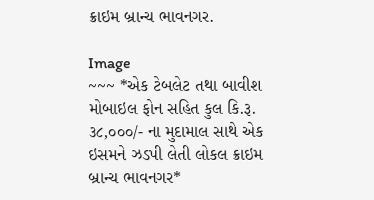ક્રાઇમ બ્રાન્ચ ભાવનગર.

Image
~~~ *એક ટેબલેટ તથા બાવીશ મોબાઇલ ફોન સહિત કુલ કિ.રૂ. ૩૮,૦૦૦/- ના મુદામાલ સાથે એક ઇસમને ઝડપી લેતી લોકલ ક્રાઇમ બ્રાન્ચ ભાવનગર*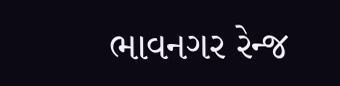ભાવનગર રેન્જ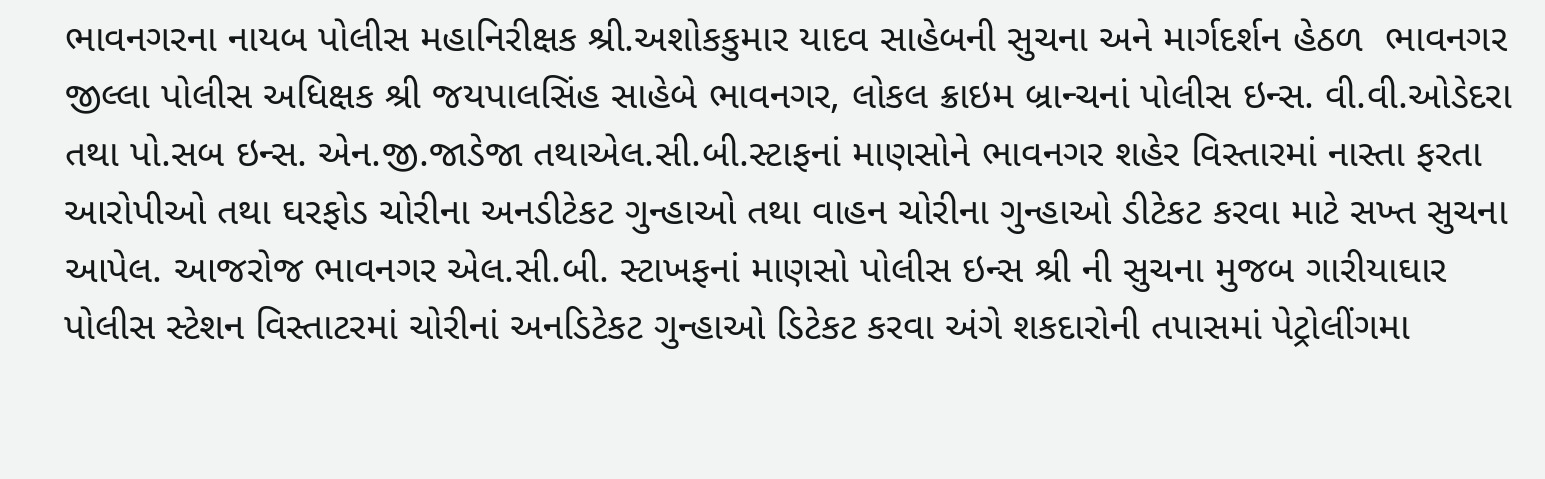ભાવનગરના નાયબ પોલીસ મહાનિરીક્ષક શ્રી.અશોકકુમાર યાદવ સાહેબની સુચના અને માર્ગદર્શન હેઠળ  ભાવનગર જીલ્લા પોલીસ અધિક્ષક શ્રી જયપાલસિંહ સાહેબે ભાવનગર, લોકલ ક્રાઇમ બ્રાન્ચનાં પોલીસ ઇન્સ. વી.વી.ઓડેદરા તથા પો.સબ ઇન્સ. એન.જી.જાડેજા તથાએલ.સી.બી.સ્ટાફનાં માણસોને ભાવનગર શહેર વિસ્તારમાં નાસ્તા ફરતા આરોપીઓ તથા ઘરફોડ ચોરીના અનડીટેકટ ગુન્હાઓ તથા વાહન ચોરીના ગુન્હાઓ ડીટેકટ કરવા માટે સખ્ત સુચના આપેલ. આજરોજ ભાવનગર એલ.સી.બી. સ્ટાખફનાં માણસો પોલીસ ઇન્સ શ્રી ની સુચના મુજબ ગારીયાઘાર પોલીસ સ્ટેશન વિસ્તાટરમાં ચોરીનાં અનડિટેકટ ગુન્હાઓ ડિટેકટ કરવા અંગે શકદારોની તપાસમાં પેટ્રોલીંગમા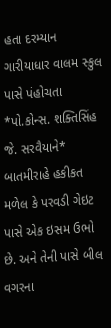હતા દરમ્યાન ગારીયાધાર વાલમ સ્કુલ પાસે પંહોચતા *પો.કોન્સ. શક્તિસિંહ જે. સરવૈયાને* બાતમીરાહે હકીકત મળેલ કે પરવડી ગેઇટ પાસે એક ઇસમ ઉભો છે. અને તેની પાસે બીલ વગરના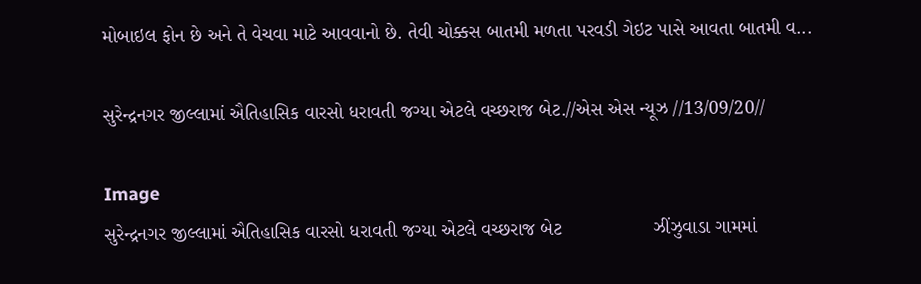મોબાઇલ ફોન છે અને તે વેચવા માટે આવવાનો છે. તેવી ચોક્કસ બાતમી મળતા પરવડી ગેઇટ પાસે આવતા બાતમી વ...

સુરેન્દ્રનગર જીલ્લામાં ઐતિહાસિક વારસો ધરાવતી જગ્યા એટલે વચ્છરાજ બેટ.//એસ એસ ન્યૂઝ //13/09/20//

Image
સુરેન્દ્રનગર જીલ્લામાં ઐતિહાસિક વારસો ધરાવતી જગ્યા એટલે વચ્છરાજ બેટ                 ઝીંઝુવાડા ગામમાં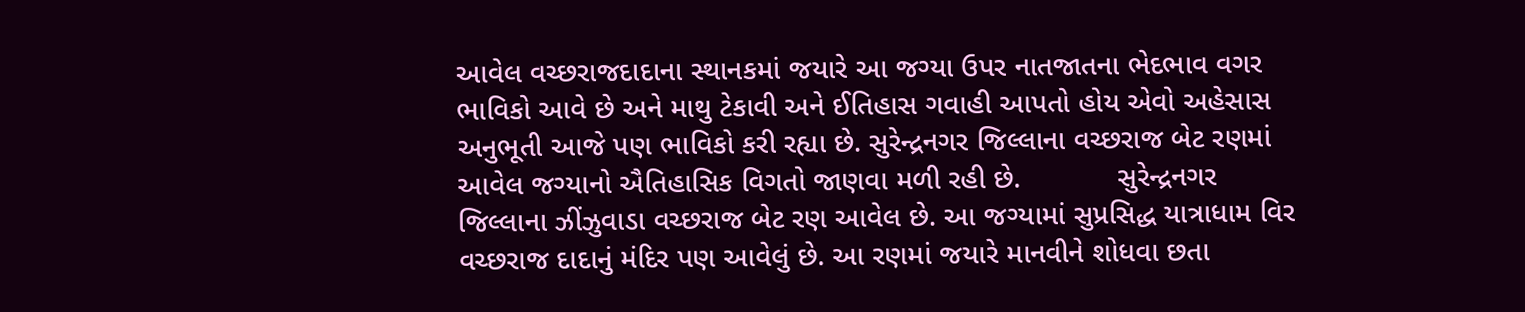આવેલ વચ્છરાજદાદાના સ્થાનકમાં જયારે આ જગ્યા ઉપર નાતજાતના ભેદભાવ વગર ભાવિકો આવે છે અને માથુ ટેકાવી અને ઈતિહાસ ગવાહી આપતો હોય એવો અહેસાસ અનુભૂતી આજે પણ ભાવિકો કરી રહ્યા છે. સુરેન્દ્રનગર જિલ્લાના વચ્છરાજ બેટ રણમાં આવેલ જગ્યાનો ઐતિહાસિક વિગતો જાણવા મળી રહી છે.            સુરેન્દ્રનગર જિલ્લાના ઝીંઝુવાડા વચ્છરાજ બેટ રણ આવેલ છે. આ જગ્યામાં સુપ્રસિદ્ધ યાત્રાધામ વિર વચ્છરાજ દાદાનું મંદિર પણ આવેલું છે. આ રણમાં જયારે માનવીને શોધવા છતા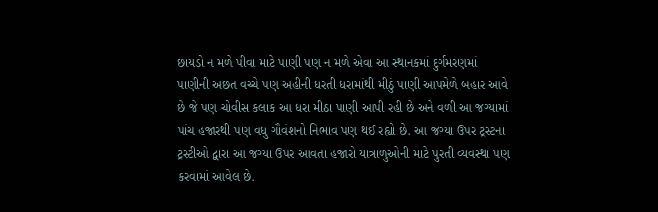છાયડો ન મળે પીવા માટે પાણી પણ ન મળે એવા આ સ્થાનકમાં દુર્ગમરણમાં પાણીની અછત વચ્ચે પણ અહીની ધરતી ધરામાંથી મીઠું પાણી આપમેળે બહાર આવે છે જે પણ ચોવીસ કલાક આ ધરા મીઠા પાણી આપી રહી છે અને વળી આ જગ્યામાં પાંચ હજારથી પણ વધુ ગૌવંશનો નિભાવ પણ થઈ રહ્યો છે. આ જગ્યા ઉપર ટ્રસ્ટના ટ્રસ્ટીઓ દ્વારા આ જગ્યા ઉપર આવતા હજારો યાત્રાળુઓની માટે પુરતી વ્યવસ્થા પણ કરવામાં આવેલ છે.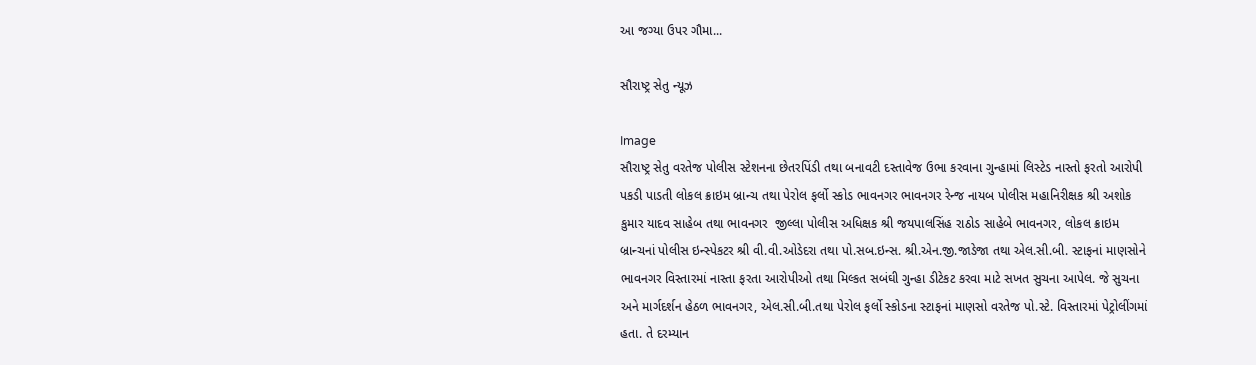આ જગ્યા ઉપર ગૌમા...

સૌરાષ્ટ્ર સેતુ ન્યૂઝ

Image
સૌરાષ્ટ્ર સેતુ વરતેજ પોલીસ સ્ટેશનના છેતરપિંડી તથા બનાવટી દસ્તાવેજ ઉભા કરવાના ગુન્હામાં લિસ્ટેડ નાસ્તો ફરતો આરોપી પકડી પાડતી લોકલ ક્રાઇમ બ્રાન્ચ તથા પેરોલ ફર્લો સ્કોડ ભાવનગર ભાવનગર રેન્જ નાયબ પોલીસ મહાનિરીક્ષક શ્રી અશોક કુમાર યાદવ સાહેબ તથા ભાવનગર  જીલ્લા પોલીસ અધિક્ષક શ્રી જયપાલસિંહ રાઠોડ સાહેબે ભાવનગર, લોકલ ક્રાઇમ બ્રાન્ચનાં પોલીસ ઇન્સ્પેકટર શ્રી વી.વી.ઓડેદરા તથા પો.સબ.ઇન્સ. શ્રી.એન.જી.જાડેજા તથા એલ.સી.બી. સ્ટાફનાં માણસોને ભાવનગર વિસ્તારમાં નાસ્તા ફરતા આરોપીઓ તથા મિલ્કત સબંઘી ગુન્હા ડીટેકટ કરવા માટે સખત સુચના આપેલ. જે સુચના અને માર્ગદર્શન હેઠળ ભાવનગર, એલ.સી.બી.તથા પેરોલ ફર્લો સ્કોડના સ્ટાફનાં માણસો વરતેજ પો.સ્ટે. વિસ્તારમાં પેટ્રોલીંગમાં હતા. તે દરમ્યાન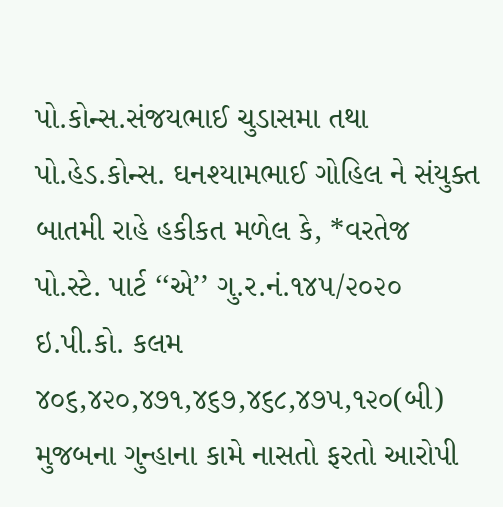પો.કોન્સ.સંજયભાઈ ચુડાસમા તથા પો.હેડ.કોન્સ. ઘનશ્યામભાઈ ગોહિલ ને સંયુક્ત બાતમી રાહે હકીકત મળેલ કે, *વરતેજ  પો.સ્ટે. પાર્ટ ‘‘એ’’ ગુ.ર.નં.૧૪૫/૨૦૨૦ ઇ.પી.કો. કલમ ૪૦૬,૪૨૦,૪૭૧,૪૬૭,૪૬૮,૪૭૫,૧૨૦(બી) મુજબના ગુન્હાના કામે નાસતો ફરતો આરોપી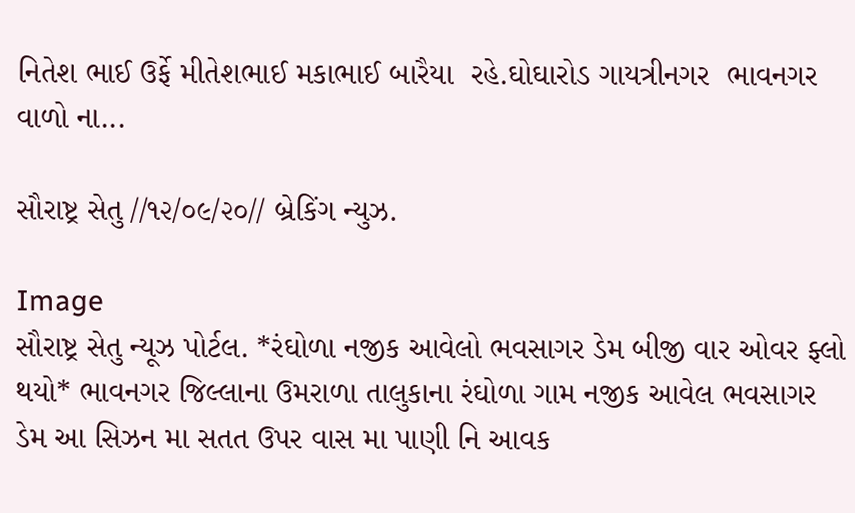નિતેશ ભાઈ ઉર્ફે મીતેશભાઈ મકાભાઈ બારૈયા  રહે.ઘોઘારોડ ગાયત્રીનગર  ભાવનગર વાળો ના...

સૌરાષ્ટ્ર સેતુ //૧૨/૦૯/૨૦// બ્રેકિંગ ન્યુઝ.

Image
સૌરાષ્ટ્ર સેતુ ન્યૂઝ પોર્ટલ. *રંઘોળા નજીક આવેલો ભવસાગર ડેમ બીજી વાર ઓવર ફ્લો થયો* ભાવનગર જિલ્લાના ઉમરાળા તાલુકાના રંઘોળા ગામ નજીક આવેલ ભવસાગર ડેમ આ સિઝન મા સતત ઉપર વાસ મા પાણી નિ આવક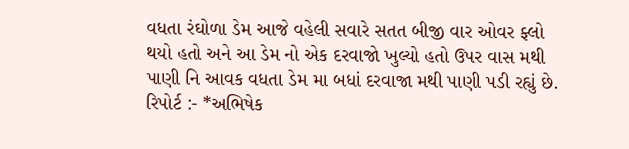વધતા રંઘોળા ડેમ આજે વહેલી સવારે સતત બીજી વાર ઓવર ફ્લો થયો હતો અને આ ડેમ નો એક દરવાજો ખુલ્યો હતો ઉપર વાસ મથી પાણી નિ આવક વધતા ડેમ મા બધાં દરવાજા મથી પાણી પડી રહ્યું છે. રિપોર્ટ :- *અભિષેક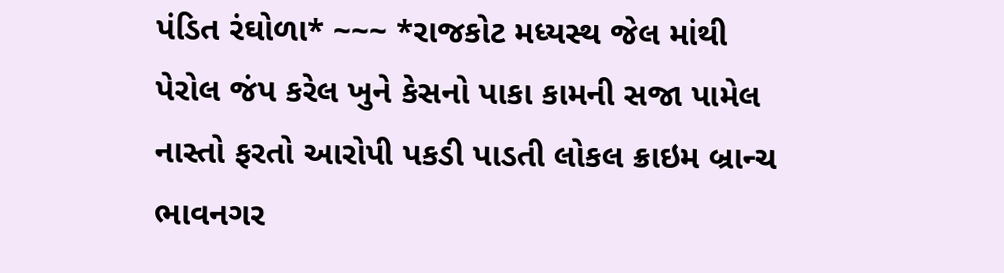પંડિત રંઘોળા* ~~~ *રાજકોટ મધ્યસ્થ જેલ માંથી પેરોલ જંપ કરેલ ખુને કેસનો પાકા કામની સજા પામેલ નાસ્તો ફરતો આરોપી પકડી પાડતી લોકલ ક્રાઇમ બ્રાન્ચ ભાવનગર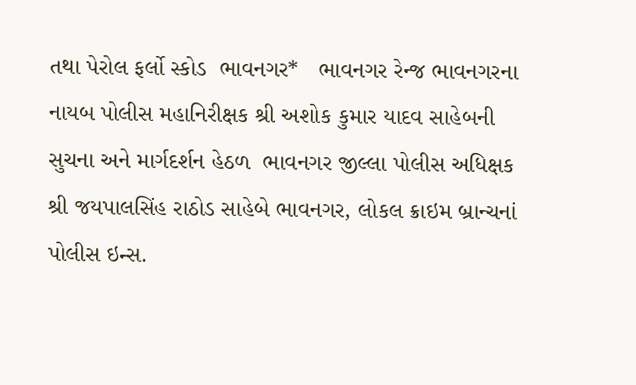તથા પેરોલ ફર્લો સ્કોડ  ભાવનગર*   ભાવનગર રેન્જ ભાવનગરના નાયબ પોલીસ મહાનિરીક્ષક શ્રી અશોક કુમાર યાદવ સાહેબની સુચના અને માર્ગદર્શન હેઠળ  ભાવનગર જીલ્લા પોલીસ અધિક્ષક શ્રી જયપાલસિંહ રાઠોડ સાહેબે ભાવનગર, લોકલ ક્રાઇમ બ્રાન્ચનાં પોલીસ ઇન્સ.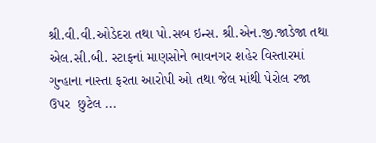શ્રી.વી.વી.ઓડેદરા તથા પો.સબ ઇન્સ. શ્રી.એન.જી.જાડેજા તથા એલ.સી.બી. સ્ટાફનાં માણસોને ભાવનગર શહેર વિસ્તારમાં ગુન્હાના નાસ્તા ફરતા આરોપી ઓ તથા જેલ માંથી પેરોલ રજા ઉપર  છુટેલ ...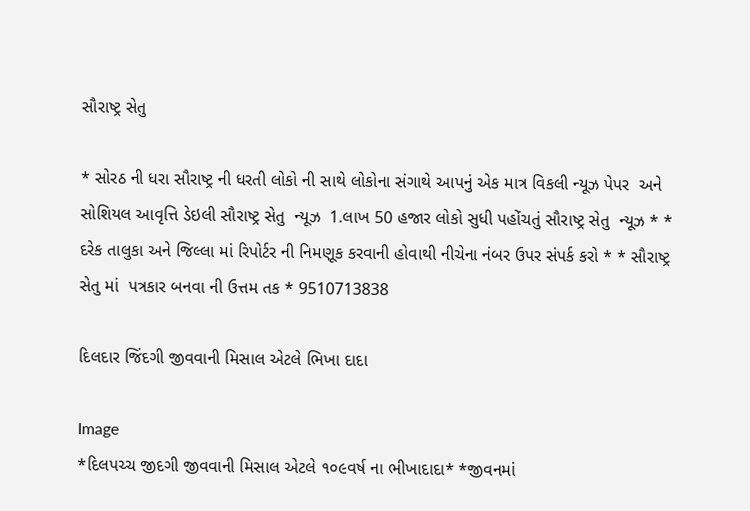સૌરાષ્ટ્ર સેતુ

* સોરઠ ની ધરા સૌરાષ્ટ્ર ની ધરતી લોકો ની સાથે લોકોના સંગાથે આપનું એક માત્ર વિકલી ન્યૂઝ પેપર  અને સોશિયલ આવૃત્તિ ડેઇલી સૌરાષ્ટ્ર સેતુ  ન્યૂઝ  1.લાખ 50 હજાર લોકો સુધી પહોંચતું સૌરાષ્ટ્ર સેતુ  ન્યૂઝ * * દરેક તાલુકા અને જિલ્લા માં રિપોર્ટર ની નિમણૂક કરવાની હોવાથી નીચેના નંબર ઉપર સંપર્ક કરો * * સૌરાષ્ટ્ર સેતુ માં  પત્રકાર બનવા ની ઉત્તમ તક * 9510713838

દિલદાર જિંદગી જીવવાની મિસાલ એટલે ભિખા દાદા

Image
*દિલપચ્ચ જીદગી જીવવાની મિસાલ એટલે ૧૦૯વર્ષ ના ભીખાદાદા* *જીવનમાં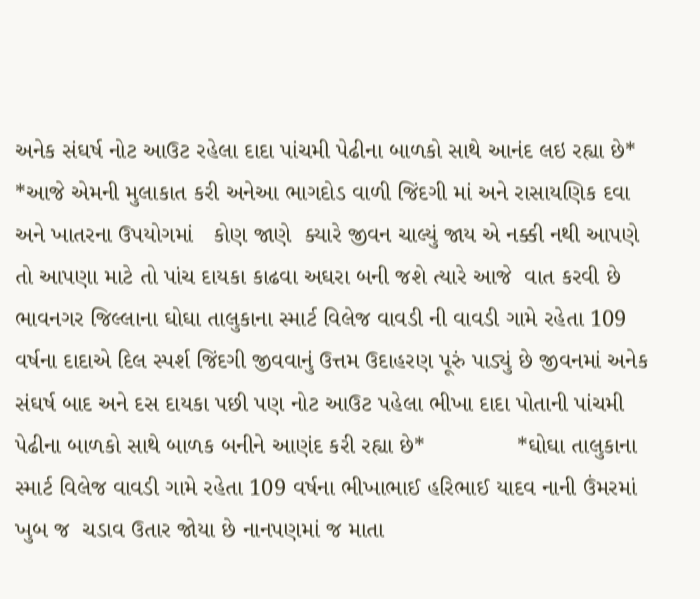અનેક સંઘર્ષ નોટ આઉટ રહેલા દાદા પાંચમી પેઢીના બાળકો સાથે આનંદ લઇ રહ્યા છે* *આજે એમની મુલાકાત કરી અનેઆ ભાગદોડ વાળી જિંદગી માં અને રાસાયણિક દવા અને ખાતરના ઉપયોગમાં   કોણ જાણે  ક્યારે જીવન ચાલ્યું જાય એ નક્કી નથી આપણે તો આપણા માટે તો પાંચ દાયકા કાઢવા અઘરા બની જશે ત્યારે આજે  વાત કરવી છે ભાવનગર જિલ્લાના ઘોઘા તાલુકાના સ્માર્ટ વિલેજ વાવડી ની વાવડી ગામે રહેતા 109 વર્ષના દાદાએ દિલ સ્પર્શ જિંદગી જીવવાનું ઉત્તમ ઉદાહરણ પૂરું પાડ્યું છે જીવનમાં અનેક સંઘર્ષ બાદ અને દસ દાયકા પછી પણ નોટ આઉટ પહેલા ભીખા દાદા પોતાની પાંચમી પેઢીના બાળકો સાથે બાળક બનીને આણંદ કરી રહ્યા છે*              *ઘોઘા તાલુકાના સ્માર્ટ વિલેજ વાવડી ગામે રહેતા 109 વર્ષના ભીખાભાઈ હરિભાઈ યાદવ નાની ઉંમરમાં ખુબ જ  ચડાવ ઉતાર જોયા છે નાનપણમાં જ માતા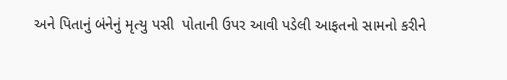અને પિતાનું બંનેનું મૃત્યુ પસી  પોતાની ઉપર આવી પડેલી આફતનો સામનો કરીને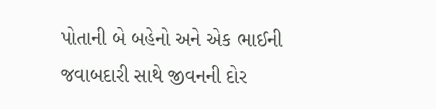પોતાની બે બહેનો અને એક ભાઈની જવાબદારી સાથે જીવનની દોર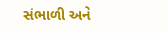સંભાળી અને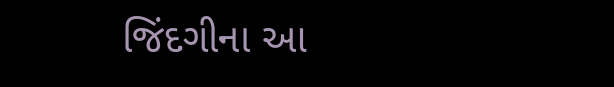જિંદગીના આ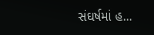સંઘર્ષમાં હ...